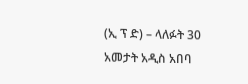(ኢ ፕ ድ) – ላለፉት 30 አመታት አዲስ አበባ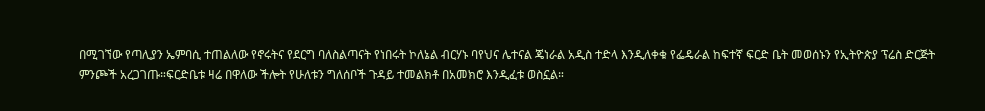በሚገኘው የጣሊያን ኤምባሲ ተጠልለው የኖሩትና የደርግ ባለስልጣናት የነበሩት ኮለኔል ብርሃኑ ባየህና ሌተናል ጄነራል አዲስ ተድላ እንዲለቀቁ የፌዴራል ከፍተኛ ፍርድ ቤት መወሰኑን የኢትዮጵያ ፕሬስ ድርጅት ምንጮች አረጋገጡ።ፍርድቤቱ ዛሬ በዋለው ችሎት የሁለቱን ግለሰቦች ጉዳይ ተመልክቶ በአመክሮ እንዲፈቱ ወስኗል።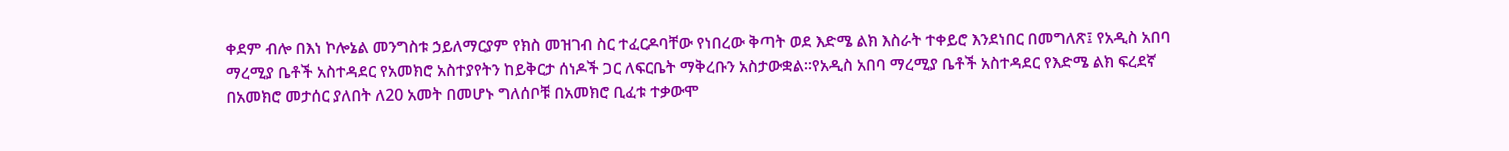ቀደም ብሎ በእነ ኮሎኔል መንግስቱ ኃይለማርያም የክስ መዝገብ ስር ተፈርዶባቸው የነበረው ቅጣት ወደ እድሜ ልክ እስራት ተቀይሮ እንደነበር በመግለጽ፤ የአዲስ አበባ ማረሚያ ቤቶች አስተዳደር የአመክሮ አስተያየትን ከይቅርታ ሰነዶች ጋር ለፍርቤት ማቅረቡን አስታውቋል።የአዲስ አበባ ማረሚያ ቤቶች አስተዳደር የእድሜ ልክ ፍረደኛ በአመክሮ መታሰር ያለበት ለ20 አመት በመሆኑ ግለሰቦቹ በአመክሮ ቢፈቱ ተቃውሞ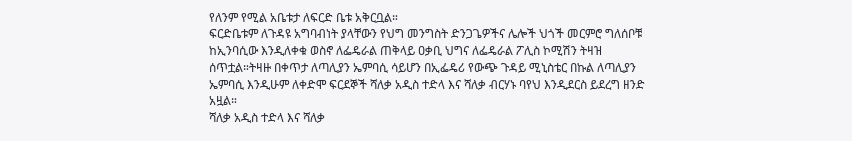የለንም የሚል አቤቱታ ለፍርድ ቤቱ አቅርቧል።
ፍርድቤቱም ለጉዳዩ አግባብነት ያላቸውን የህግ መንግስት ድንጋጌዎችና ሌሎች ህጎች መርምሮ ግለሰቦቹ ከኢንባሲው እንዲለቀቁ ወስኖ ለፌዴራል ጠቅላይ ዐቃቢ ህግና ለፌዴራል ፖሊስ ኮሚሽን ትዛዝ ሰጥቷል።ትዛዙ በቀጥታ ለጣሊያን ኤምባሲ ሳይሆን በኢፌዴሪ የውጭ ጉዳይ ሚኒስቴር በኩል ለጣሊያን ኤምባሲ እንዲሁም ለቀድሞ ፍርደኞች ሻለቃ አዲስ ተድላ እና ሻለቃ ብርሃኑ ባየህ እንዲደርስ ይደረግ ዘንድ አዟል።
ሻለቃ አዲስ ተድላ እና ሻለቃ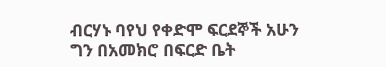ብርሃኑ ባየህ የቀድሞ ፍርደኞች አሁን ግን በአመክሮ በፍርድ ቤት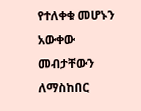የተለቀቁ መሆኑን አውቀው መብታቸውን ለማስከበር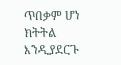ጥበቃም ሆነ ክትትል እንዲያደርጉ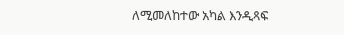ለሚመለከተው አካል እንዲጻፍ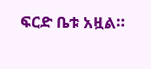ፍርድ ቤቱ አዟል።